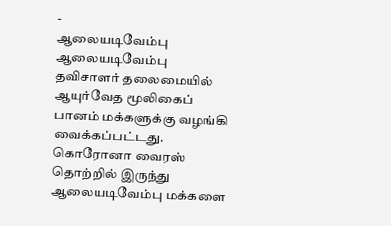-
ஆலையடிவேம்பு
ஆலையடிவேம்பு தவிசாளர் தலைமையில் ஆயுர்வேத மூலிகைப் பானம் மக்களுக்கு வழங்கி வைக்கப்பட்டது.
கொரோனா வைரஸ் தொற்றில் இருந்து ஆலையடிவேம்பு மக்களை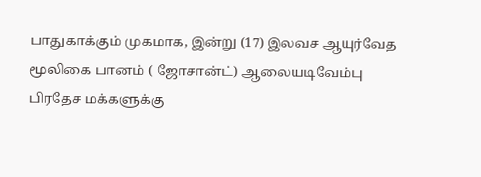பாதுகாக்கும் முகமாக, இன்று (17) இலவச ஆயுர்வேத மூலிகை பானம் ( ஜோசான்ட்) ஆலையடிவேம்பு பிரதேச மக்களுக்கு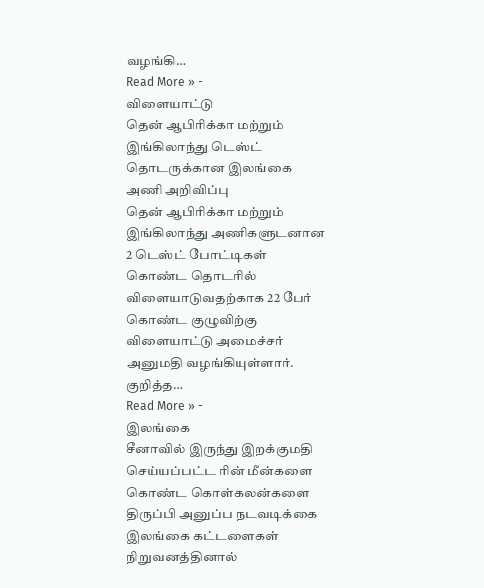வழங்கி…
Read More » -
விளையாட்டு
தென் ஆபிரிக்கா மற்றும் இங்கிலாந்து டெஸ்ட் தொடருக்கான இலங்கை அணி அறிவிப்பு
தென் ஆபிரிக்கா மற்றும் இங்கிலாந்து அணிகளுடனான 2 டெஸ்ட் போட்டிகள் கொண்ட தொடரில் விளையாடுவதற்காக 22 பேர் கொண்ட குழுவிற்கு விளையாட்டு அமைச்சர் அனுமதி வழங்கியுள்ளார். குறித்த…
Read More » -
இலங்கை
சீனாவில் இருந்து இறக்குமதி செய்யப்பட்ட ரின் மீன்களை கொண்ட கொள்கலன்களை திருப்பி அனுப்ப நடவடிக்கை
இலங்கை கட்டளைகள் நிறுவனத்தினால்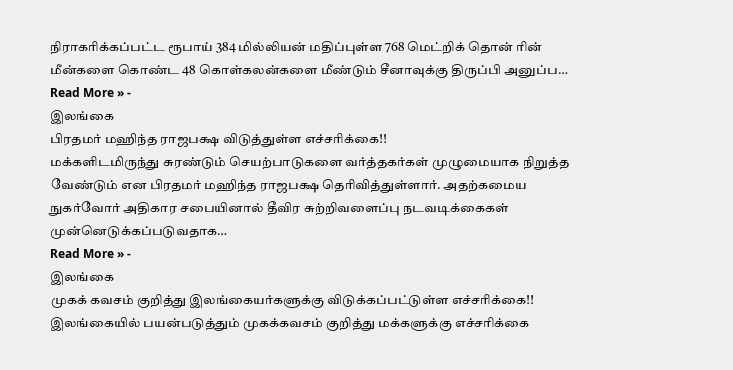நிராகரிக்கப்பட்ட ரூபாய் 384 மில்லியன் மதிப்புள்ள 768 மெட்றிக் தொன் ரின் மீன்களை கொண்ட 48 கொள்கலன்களை மீண்டும் சீனாவுக்கு திருப்பி அனுப்ப…
Read More » -
இலங்கை
பிரதமர் மஹிந்த ராஜபக்ஷ விடுத்துள்ள எச்சரிக்கை!!
மக்களிடமிருந்து சுரண்டும் செயற்பாடுகளை வர்த்தகர்கள் முழுமையாக நிறுத்த வேண்டும் என பிரதமர் மஹிந்த ராஜபக்ஷ தெரிவித்துள்ளார். அதற்கமைய நுகர்வோர் அதிகார சபையினால் தீவிர சுற்றிவளைப்பு நடவடிக்கைகள் முன்னெடுக்கப்படுவதாக…
Read More » -
இலங்கை
முகக் கவசம் குறித்து இலங்கையர்களுக்கு விடுக்கப்பட்டுள்ள எச்சரிக்கை!!
இலங்கையில் பயன்படுத்தும் முகக்கவசம் குறித்து மக்களுக்கு எச்சரிக்கை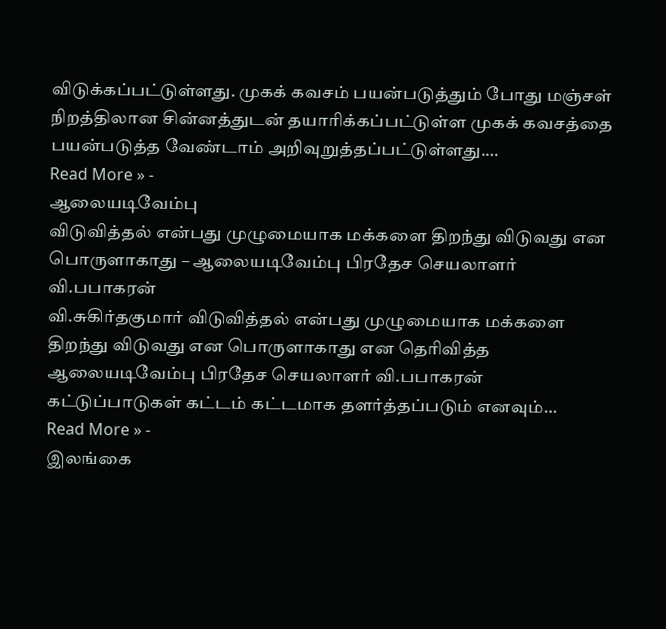விடுக்கப்பட்டுள்ளது. முகக் கவசம் பயன்படுத்தும் போது மஞ்சள் நிறத்திலான சின்னத்துடன் தயாரிக்கப்பட்டுள்ள முகக் கவசத்தை பயன்படுத்த வேண்டாம் அறிவுறுத்தப்பட்டுள்ளது.…
Read More » -
ஆலையடிவேம்பு
விடுவித்தல் என்பது முழுமையாக மக்களை திறந்து விடுவது என பொருளாகாது – ஆலையடிவேம்பு பிரதேச செயலாளர் வி.பபாகரன்
வி.சுகிர்தகுமார் விடுவித்தல் என்பது முழுமையாக மக்களை திறந்து விடுவது என பொருளாகாது என தெரிவித்த ஆலையடிவேம்பு பிரதேச செயலாளர் வி.பபாகரன் கட்டுப்பாடுகள் கட்டம் கட்டமாக தளர்த்தப்படும் எனவும்…
Read More » -
இலங்கை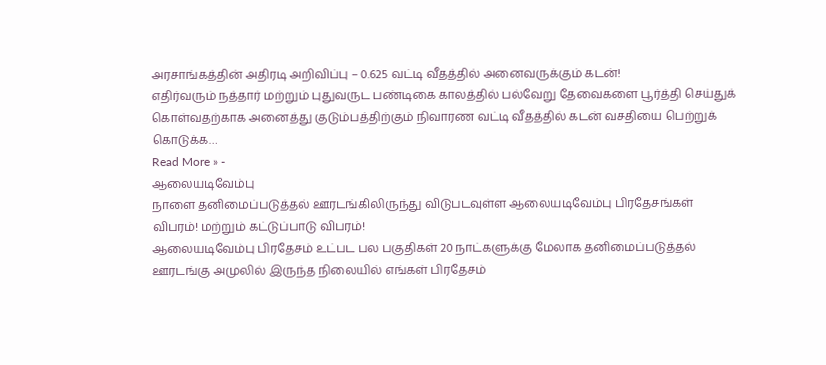அரசாங்கத்தின் அதிரடி அறிவிப்பு – 0.625 வட்டி வீதத்தில் அனைவருக்கும் கடன்!
எதிர்வரும் நத்தார் மற்றும் புதுவருட பண்டிகை காலத்தில் பல்வேறு தேவைகளை பூர்த்தி செய்துக் கொள்வதற்காக அனைத்து குடும்பத்திற்கும் நிவாரண வட்டி வீதத்தில் கடன் வசதியை பெற்றுக் கொடுக்க…
Read More » -
ஆலையடிவேம்பு
நாளை தனிமைப்படுத்தல் ஊரடங்கிலிருந்து விடுபடவுள்ள ஆலையடிவேம்பு பிரதேசங்கள் விபரம்! மற்றும் கட்டுப்பாடு விபரம்!
ஆலையடிவேம்பு பிரதேசம் உட்பட பல பகுதிகள் 20 நாட்களுக்கு மேலாக தனிமைப்படுத்தல் ஊரடங்கு அமுலில் இருந்த நிலையில் எங்கள் பிரதேசம்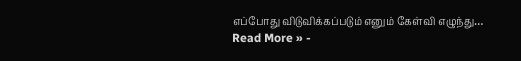எப்போது விடுவிக்கப்படும் எனும் கேள்வி எழுந்து…
Read More » -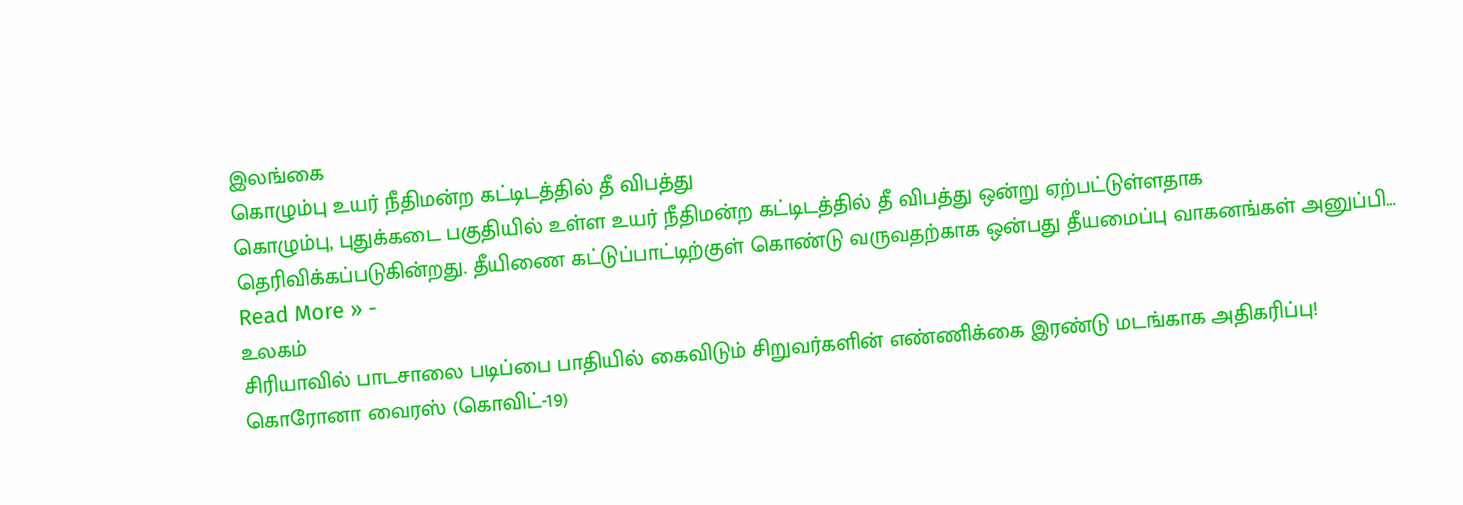இலங்கை
கொழும்பு உயர் நீதிமன்ற கட்டிடத்தில் தீ விபத்து
கொழும்பு, புதுக்கடை பகுதியில் உள்ள உயர் நீதிமன்ற கட்டிடத்தில் தீ விபத்து ஒன்று ஏற்பட்டுள்ளதாக தெரிவிக்கப்படுகின்றது. தீயிணை கட்டுப்பாட்டிற்குள் கொண்டு வருவதற்காக ஒன்பது தீயமைப்பு வாகனங்கள் அனுப்பி…
Read More » -
உலகம்
சிரியாவில் பாடசாலை படிப்பை பாதியில் கைவிடும் சிறுவர்களின் எண்ணிக்கை இரண்டு மடங்காக அதிகரிப்பு!
கொரோனா வைரஸ் (கொவிட்-19)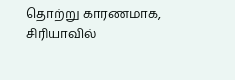தொற்று காரணமாக, சிரியாவில்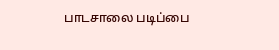பாடசாலை படிப்பை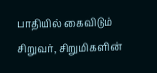பாதியில் கைவிடும் சிறுவர், சிறுமிகளின்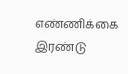எண்ணிக்கை இரண்டு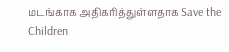மடங்காக அதிகரித்துள்ளதாக Save the Children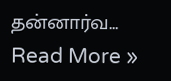தன்னார்வ…
Read More »